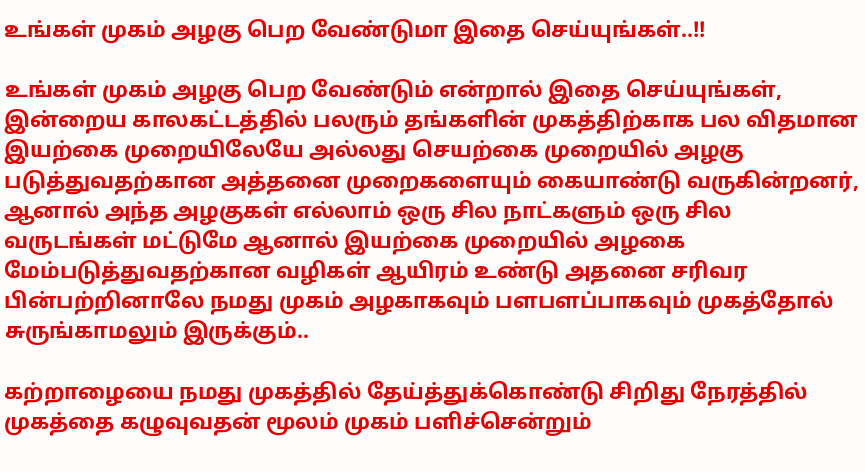உங்கள் முகம் அழகு பெற வேண்டுமா இதை செய்யுங்கள்..!!

உங்கள் முகம் அழகு பெற வேண்டும் என்றால் இதை செய்யுங்கள், இன்றைய காலகட்டத்தில் பலரும் தங்களின் முகத்திற்காக பல விதமான இயற்கை முறையிலேயே அல்லது செயற்கை முறையில் அழகு படுத்துவதற்கான அத்தனை முறைகளையும் கையாண்டு வருகின்றனர், ஆனால் அந்த அழகுகள் எல்லாம் ஒரு சில நாட்களும் ஒரு சில வருடங்கள் மட்டுமே ஆனால் இயற்கை முறையில் அழகை மேம்படுத்துவதற்கான வழிகள் ஆயிரம் உண்டு அதனை சரிவர பின்பற்றினாலே நமது முகம் அழகாகவும் பளபளப்பாகவும் முகத்தோல் சுருங்காமலும் இருக்கும்..

கற்றாழையை நமது முகத்தில் தேய்த்துக்கொண்டு சிறிது நேரத்தில் முகத்தை கழுவுவதன் மூலம் முகம் பளிச்சென்றும்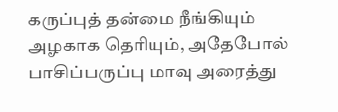கருப்புத் தன்மை நீங்கியும் அழகாக தெரியும், அதேபோல் பாசிப்பருப்பு மாவு அரைத்து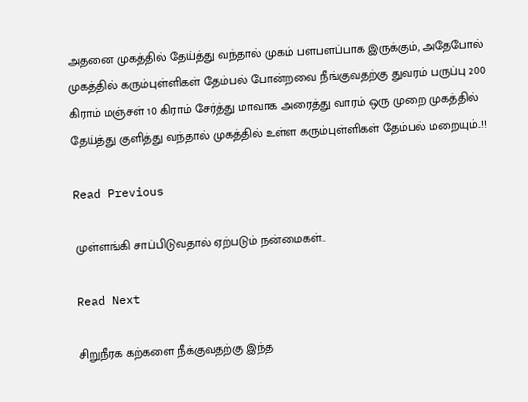அதனை முகத்தில் தேய்த்து வந்தால் முகம் பளபளப்பாக இருக்கும், அதேபோல் முகத்தில் கரும்புள்ளிகள் தேம்பல் போன்றவை நீங்குவதற்கு துவரம் பருப்பு 200 கிராம் மஞ்சள் 10 கிராம் சேர்த்து மாவாக அரைத்து வாரம் ஒரு முறை முகத்தில் தேய்த்து குளித்து வந்தால் முகத்தில் உள்ள கரும்புள்ளிகள் தேம்பல் மறையும்..!!

Read Previous

முள்ளங்கி சாப்பிடுவதால் ஏற்படும் நன்மைகள்..

Read Next

சிறுநீரக கற்களை நீக்குவதற்கு இந்த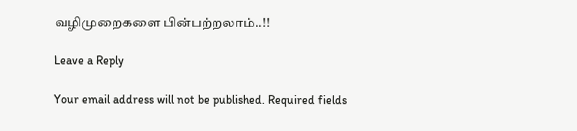வழிமுறைகளை பின்பற்றலாம்..!!

Leave a Reply

Your email address will not be published. Required fields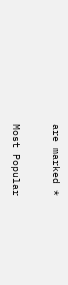are marked *

Most Popular